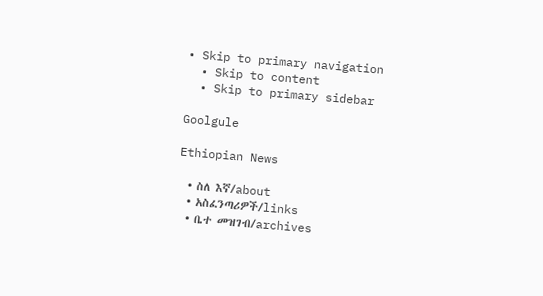• Skip to primary navigation
  • Skip to content
  • Skip to primary sidebar

Goolgule

Ethiopian News

  • ስለ እኛ/about
  • አስፈንጣሪዎች/links
  • ቤተ መዝገብ/archives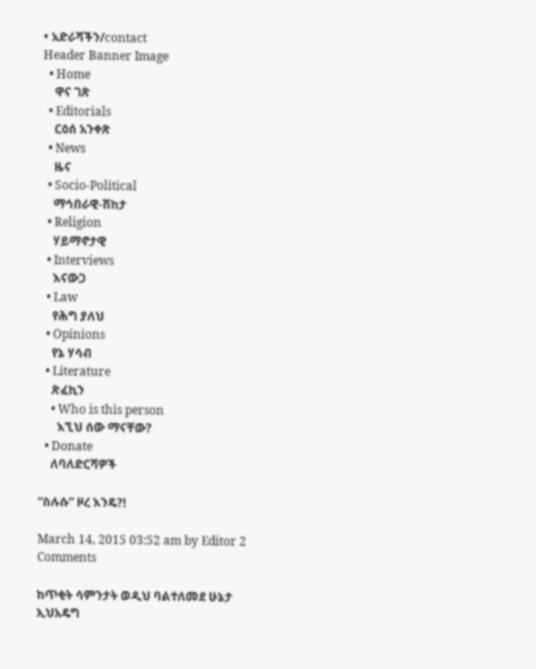• አድራሻችን/contact
Header Banner Image
  • Home
    ዋና ገጽ
  • Editorials
    ርዕሰ አንቀጽ
  • News
    ዜና
  • Socio-Political
    ማኅበራዊ-ሽከታ
  • Religion
    ሃይማኖታዊ
  • Interviews
    እናውጋ
  • Law
    የሕግ ያለህ
  • Opinions
    የኔ ሃሳብ
  • Literature
    ጽፈኪን
    • Who is this person
      እኚህ ሰው ማናቸው?
  • Donate
    ለባለድርሻዎች

“ስሉሱ” ዞረ እንዴ?!

March 14, 2015 03:52 am by Editor 2 Comments

ከጥቂት ሳምንታት ወዲህ ባልተለመደ ሁኔታ ኢህአዴግ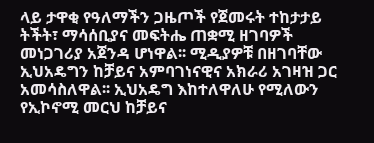ላይ ታዋቂ የዓለማችን ጋዜጦች የጀመሩት ተከታታይ ትችት፣ ማሳሰቢያና መፍትሔ ጠቋሚ ዘገባዎች መነጋገሪያ አጀንዳ ሆነዋል፡፡ ሚዲያዎቹ በዘገባቸው ኢህአዴግን ከቻይና አምባገነናዊና አክራሪ አገዛዝ ጋር አመሳስለዋል፡፡ ኢህአዴግ እከተለዋለሁ የሚለውን የኢኮኖሚ መርህ ከቻይና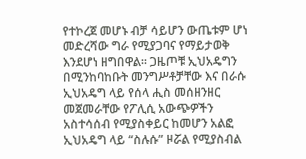የተኮረጀ መሆኑ ብቻ ሳይሆን ውጤቱም ሆነ መድረሻው ግራ የሚያጋባና የማይታወቅ እንደሆነ ዘግበዋል፡፡ ጋዜጦቹ ኢህአዴግን በሚንከባከቡት መንግሥቶቻቸው እና በራሱ ኢህአዴግ ላይ የሰላ ሒስ መሰዘንዘር መጀመራቸው የፖሊሲ አውጭዎችን አስተሳሰብ የሚያስቀይር ከመሆን አልፎ ኢህአዴግ ላይ “ስሉሱ” ዞሯል የሚያስብል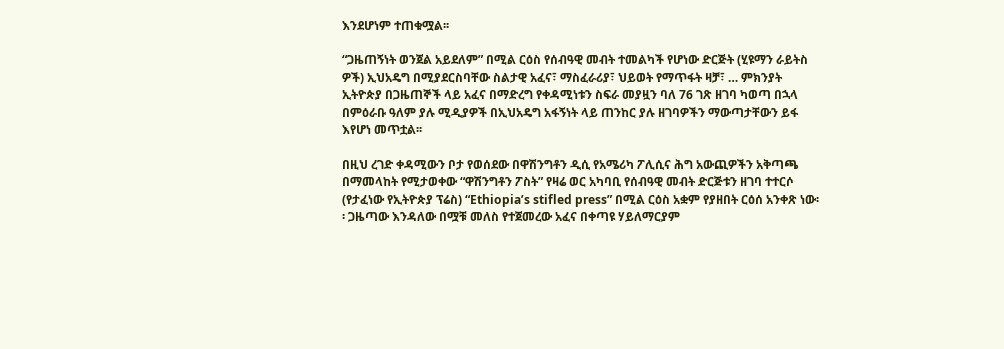እንደሆነም ተጠቁሟል፡፡

“ጋዜጠኝነት ወንጀል አይደለም” በሚል ርዕስ የሰብዓዊ መብት ተመልካች የሆነው ድርጅት (ሂዩማን ራይትስ ዎች) ኢህአዴግ በሚያደርስባቸው ስልታዊ አፈና፣ ማስፈራሪያ፣ ህይወት የማጥፋት ዛቻ፣ … ምክንያት ኢትዮጵያ በጋዜጠኞች ላይ አፈና በማድረግ የቀዳሚነቱን ስፍራ መያዟን ባለ 76 ገጽ ዘገባ ካወጣ በኋላ በምዕራቡ ዓለም ያሉ ሚዲያዎች በኢህአዴግ አፋኝነት ላይ ጠንከር ያሉ ዘገባዎችን ማውጣታቸውን ይፋ እየሆነ መጥቷል፡፡

በዚህ ረገድ ቀዳሚውን ቦታ የወሰደው በዋሽንግቶን ዲሲ የአሜሪካ ፖሊሲና ሕግ አውጪዎችን አቅጣጫ በማመላከት የሚታወቀው “ዋሽንግቶን ፖስት” የዛሬ ወር አካባቢ የሰብዓዊ መብት ድርጅቱን ዘገባ ተተርሶ (የታፈነው የኢትዮጵያ ፕሬስ) “Ethiopia’s stifled press” በሚል ርዕስ አቋም የያዘበት ርዕሰ አንቀጽ ነው፡፡ ጋዜጣው እንዳለው በሟቹ መለስ የተጀመረው አፈና በቀጣዩ ሃይለማርያም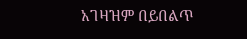አገዛዝም በይበልጥ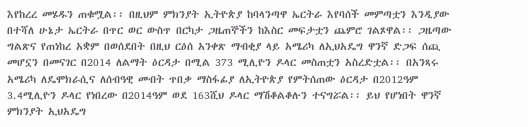እየከረረ መሄዱን ጠቁሟል፡፡ በዚህም ምክንያት ኢትዮጵያ ከባላንጣዋ ኤርትራ እየባሰች መምጣቷን እንዲያው በተሻለ ሁኔታ ኤርትራ በጥር ወር ውስጥ በርካታ ጋዜጠኞችን ከእስር መፍታቷን ጨምሮ ገልጾዋል፡፡ ጋዜጣው ግልጽና የጠነከረ አቋም በወሰደበት በዚህ ርዕሰ አንቀጽ ማብቂያ ላይ አሜሪካ ለኢህአዴግ ዋንኛ ድጋፍ ሰጪ መሆኗን በመናገር በ2014 ለልማት ዕርዳታ በሚል 373 ሚሊዮን ዶላር መስጠቷን አስረድቷል፡፡ በአንጻሩ አሜሪካ ለዴሞክራሲና ለሰብዓዊ መብት ጥበቃ ማስፋፊያ ለኢትዮጵያ የምትሰጠው ዕርዳታ በ2012ዓም 3.4ሚሊዮን ዶላር የነበረው በ2014ዓም ወደ 163ሺህ ዶላር ማሽቆልቆሉን ተናግሯል፡፡ ይህ የሆነበት ዋንኛ ምክንያት ኢህአዴግ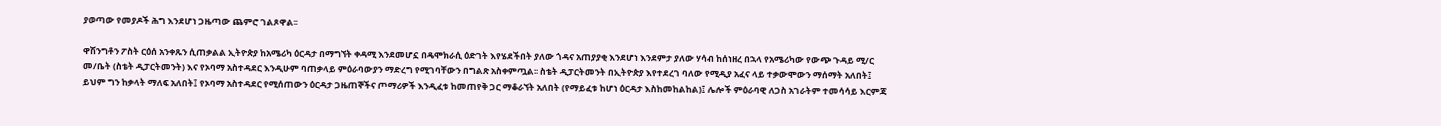ያወጣው የመያዶች ሕግ እንደሆነ ጋዜጣው ጨምሮ ገልጾዋል፡፡

ዋሽንግቶን ፖስት ርዕሰ አንቀጹን ሲጠቃልል ኢትዮጵያ ከአሜሪካ ዕርዳታ በማግኘት ቀዳሚ እንደመሆኗ በዴሞክራሲ ዕድገት እየሄደችበት ያለው ጎዳና አጠያያቂ እንደሆነ እንደምታ ያለው ሃሳብ ከሰነዘረ በኋላ የአሜሪካው የውጭ ጉዳይ ሚ/ር መ/ቤት (ስቴት ዲፓርትመንት) እና የኦባማ አስተዳደር እንዲሁም ባጠቃላይ ምዕራባውያን ማድረግ የሚገባቸውን በግልጽ አስቀምጧል፡፡ ስቴት ዲፓርትመንት በኢትዮጵያ እየተደረገ ባለው የሚዲያ አፈና ላይ ተቃውሞውን ማሰማት አለበት፤ ይህም ግን ከቃላት ማለፍ አለበት፤ የኦባማ አስተዳደር የሚሰጠውን ዕርዳታ ጋዜጠኞችና ጦማሪዎች እንዲፈቱ ከመጠየቅ ጋር ማቆራኘት አለበት (የማይፈቱ ከሆነ ዕርዳታ እስከመከልከል)፤ ሌሎች ምዕራባዊ ለጋስ አገራትም ተመሳሳይ እርምጃ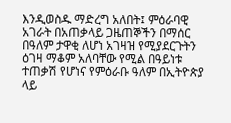እንዲወስዱ ማድረግ አለበት፤ ምዕራባዊ አገራት በአጠቃላይ ጋዜጠኞችን በማሰር በዓለም ታዋቂ ለሆነ አገዛዝ የሚያደርጉትን ዕገዛ ማቆም አለባቸው የሚል በዓይነቱ ተጠቃሽ የሆነና የምዕራቡ ዓለም በኢትዮጵያ ላይ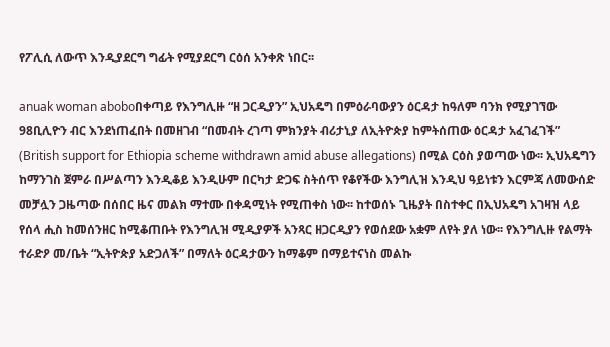የፖሊሲ ለውጥ እንዲያደርግ ግፊት የሚያደርግ ርዕሰ አንቀጽ ነበር፡፡

anuak woman aboboበቀጣይ የእንግሊዙ “ዘ ጋርዲያን” ኢህአዴግ በምዕራባውያን ዕርዳታ ከዓለም ባንክ የሚያገኘው 98ቢሊዮን ብር እንደነጠፈበት በመዘገብ “በመብት ረገጣ ምክንያት ብሪታኒያ ለኢትዮጵያ ከምትሰጠው ዕርዳታ አፈገፈገች” (British support for Ethiopia scheme withdrawn amid abuse allegations) በሚል ርዕስ ያወጣው ነው፡፡ ኢህአዴግን ከማንገስ ጀምራ በሥልጣን እንዲቆይ እንዲሁም በርካታ ድጋፍ ስትሰጥ የቆየችው እንግሊዝ እንዲህ ዓይነቱን እርምጃ ለመውሰድ መቻሏን ጋዜጣው በሰበር ዜና መልክ ማተሙ በቀዳሚነት የሚጠቀስ ነው፡፡ ከተወሰኑ ጊዜያት በስተቀር በኢህአዴግ አገዛዝ ላይ የሰላ ሒስ ከመሰንዘር ከሚቆጠቡት የእንግሊዝ ሚዲያዎች አንጻር ዘጋርዲያን የወሰደው አቋም ለየት ያለ ነው፡፡ የእንግሊዙ የልማት ተራድዖ መ/ቤት “ኢትዮጵያ አድጋለች” በማለት ዕርዳታውን ከማቆም በማይተናነስ መልኩ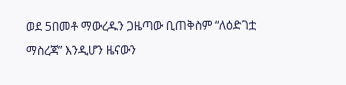ወደ 5በመቶ ማውረዱን ጋዜጣው ቢጠቅስም “ለዕድገቷ ማስረጃ” እንዲሆን ዜናውን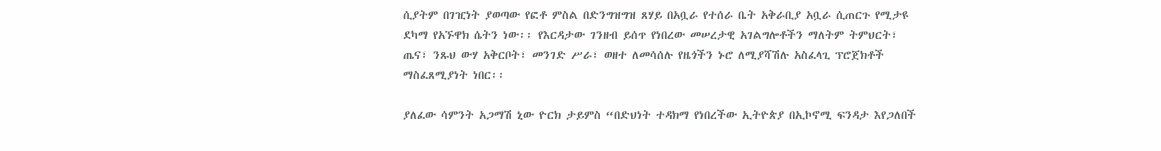ሲያትም በገዢነት ያወጣው የፎቶ ምስል በድንግዝግዝ ጸሃይ በአቧራ የተሰራ ቤት አቅራቢያ አቧራ ሲጠርጉ የሚታዩ ደካማ የአኙዋክ ሴትን ነው፡፡ የእርዳታው ገንዘብ ይሰጥ የነበረው መሠረታዊ አገልግሎቶችን ማለትም ትምህርት፣ ጤና፣ ንጹህ ውሃ አቅርቦት፣ መንገድ ሥራ፣ ወዘተ ለመሳሰሉ የዜጎችን ኑሮ ለሚያሻሽሉ አስፈላጊ ፕሮጀክቶች ማስፈጸሚያነት ነበር፡፡

ያለፈው ሳምንት አጋማሽ ኒው ዮርክ ታይምስ “በድህነት ተዳክማ የነበረችው ኢትዮጵያ በኢኮኖሚ ፍንዳታ እየጋለበች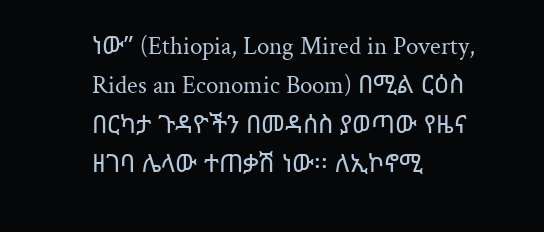ነው” (Ethiopia, Long Mired in Poverty, Rides an Economic Boom) በሚል ርዕስ በርካታ ጉዳዮችን በመዳሰስ ያወጣው የዜና ዘገባ ሌላው ተጠቃሽ ነው፡፡ ለኢኮኖሚ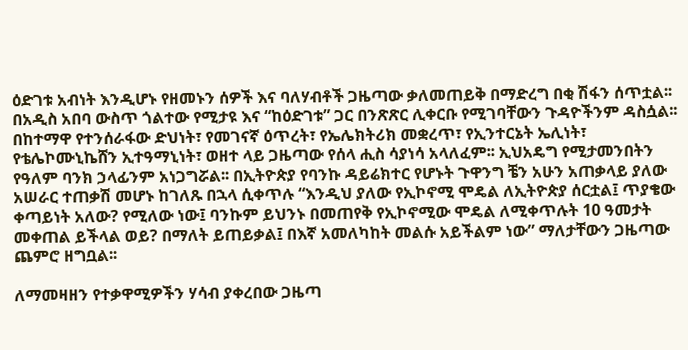ዕድገቱ አብነት እንዲሆኑ የዘመኑን ሰዎች እና ባለሃብቶች ጋዜጣው ቃለመጠይቅ በማድረግ በቂ ሽፋን ሰጥቷል፡፡ በአዲስ አበባ ውስጥ ጎልተው የሚታዩ እና “ከዕድገቱ” ጋር በንጽጽር ሊቀርቡ የሚገባቸውን ጉዳዮችንም ዳስሷል፡፡ በከተማዋ የተንሰራፋው ድህነት፣ የመገናኛ ዕጥረት፣ የኤሌክትሪክ መቋረጥ፣ የኢንተርኔት ኤሊነት፣ የቴሌኮሙኒኬሸን ኢተዓማኒነት፣ ወዘተ ላይ ጋዜጣው የሰላ ሒስ ሳያነሳ አላለፈም፡፡ ኢህአዴግ የሚታመንበትን የዓለም ባንክ ኃላፊንም አነጋግሯል፡፡ በኢትዮጵያ የባንኩ ዳይሬክተር የሆኑት ጉዋንግ ቼን አሁን አጠቃላይ ያለው አሠራር ተጠቃሽ መሆኑ ከገለጹ በኋላ ሲቀጥሉ “እንዲህ ያለው የኢኮኖሚ ሞዴል ለኢትዮጵያ ሰርቷል፤ ጥያቄው ቀጣይነት አለው? የሚለው ነው፤ ባንኩም ይህንኑ በመጠየቅ የኢኮኖሚው ሞዴል ለሚቀጥሉት 10 ዓመታት መቀጠል ይችላል ወይ? በማለት ይጠይቃል፤ በእኛ አመለካከት መልሱ አይችልም ነው” ማለታቸውን ጋዜጣው ጨምሮ ዘግቧል፡፡

ለማመዛዘን የተቃዋሚዎችን ሃሳብ ያቀረበው ጋዜጣ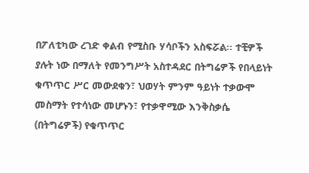በፖለቲካው ረገድ ቀልብ የሚስቡ ሃሳቦችን አስፍሯል፡፡ ተቺዎች ያሉት ነው በማለት የመንግሥት አስተዳደር በትግሬዎች የበላይነት ቁጥጥር ሥር መውደቁን፣ ህወሃት ምንም ዓይነት ተቃውሞ መስማት የተሳነው መሆኑን፣ የተቃዋሚው እንቅስቃሴ (በትግሬዎች) የቁጥጥር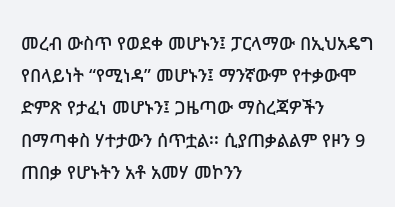መረብ ውስጥ የወደቀ መሆኑን፤ ፓርላማው በኢህአዴግ የበላይነት “የሚነዳ” መሆኑን፤ ማንኛውም የተቃውሞ ድምጽ የታፈነ መሆኑን፤ ጋዜጣው ማስረጃዎችን በማጣቀስ ሃተታውን ሰጥቷል፡፡ ሲያጠቃልልም የዞን 9 ጠበቃ የሆኑትን አቶ አመሃ መኮንን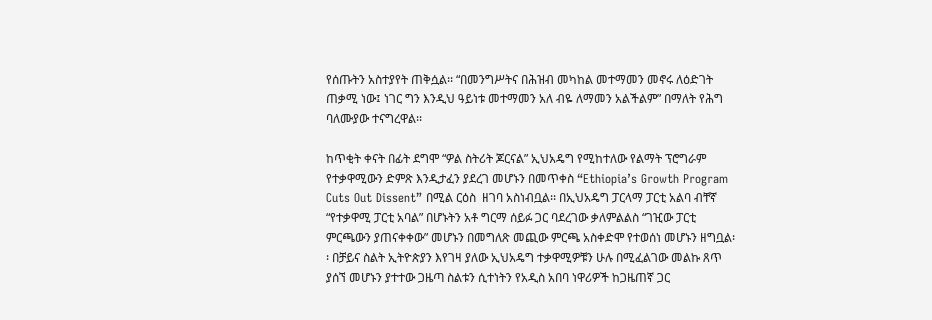የሰጡትን አስተያየት ጠቅሷል፡፡ “በመንግሥትና በሕዝብ መካከል መተማመን መኖሩ ለዕድገት ጠቃሚ ነው፤ ነገር ግን እንዲህ ዓይነቱ መተማመን አለ ብዬ ለማመን አልችልም” በማለት የሕግ ባለሙያው ተናግረዋል፡፡

ከጥቂት ቀናት በፊት ደግሞ “ዎል ስትሪት ጆርናል” ኢህአዴግ የሚከተለው የልማት ፕሮግራም የተቃዋሚውን ድምጽ እንዲታፈን ያደረገ መሆኑን በመጥቀስ “Ethiopia’s Growth Program Cuts Out Dissent” በሚል ርዕስ  ዘገባ አስነብቧል፡፡ በኢህአዴግ ፓርላማ ፓርቲ አልባ ብቸኛ “የተቃዋሚ ፓርቲ አባል” በሆኑትን አቶ ግርማ ሰይፉ ጋር ባደረገው ቃለምልልስ “ገዢው ፓርቲ ምርጫውን ያጠናቀቀው” መሆኑን በመግለጽ መጪው ምርጫ አስቀድሞ የተወሰነ መሆኑን ዘግቧል፡፡ በቻይና ስልት ኢትዮጵያን እየገዛ ያለው ኢህአዴግ ተቃዋሚዎቹን ሁሉ በሚፈልገው መልኩ ጸጥ ያሰኘ መሆኑን ያተተው ጋዜጣ ስልቱን ሲተነትን የአዲስ አበባ ነዋሪዎች ከጋዜጠኛ ጋር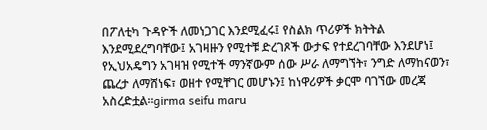በፖለቲካ ጉዳዮች ለመነጋገር እንደሚፈሩ፤ የስልክ ጥሪዎች ክትትል እንደሚደረግባቸው፤ አገዛዙን የሚተቹ ድረገጾች ውታፍ የተደረገባቸው እንደሆነ፤ የኢህአዴግን አገዛዝ የሚተች ማንኛውም ሰው ሥራ ለማግኘት፣ ንግድ ለማከናወን፣ ጨረታ ለማሸነፍ፣ ወዘተ የሚቸገር መሆኑን፤ ከነዋሪዎች ቃርሞ ባገኘው መረጃ አስረድቷል፡፡girma seifu maru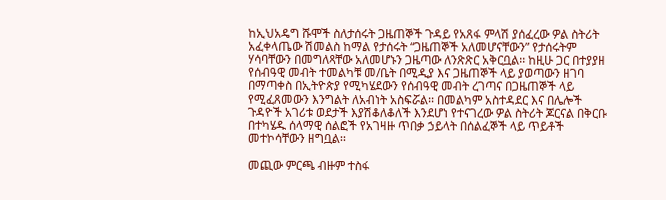ከኢህአዴግ ሹሞች ስለታሰሩት ጋዜጠኞች ጉዳይ የአጸፋ ምላሽ ያሰፈረው ዎል ስትሪት አፈቀላጤው ሽመልስ ከማል የታሰሩት “ጋዜጠኞች አለመሆናቸውን” የታሰሩትም ሃሳባቸውን በመግለጻቸው አለመሆኑን ጋዜጣው ለንጽጽር አቅርቧል፡፡ ከዚሁ ጋር በተያያዘ የሰብዓዊ መብት ተመልካቹ መ/ቤት በሚዲያ እና ጋዜጠኞች ላይ ያወጣውን ዘገባ በማጣቀስ በኢትዮጵያ የሚካሄደውን የሰብዓዊ መብት ረገጣና በጋዜጠኞች ላይ የሚፈጸመውን እንግልት ለአብነት አስፍሯል፡፡ በመልካም አስተዳደር እና በሌሎች ጉዳዮች አገሪቱ ወደታች እያሽቆለቆለች እንደሆነ የተናገረው ዎል ስትሪት ጆርናል በቅርቡ በተካሄዱ ሰላማዊ ሰልፎች የአገዛዙ ጥበቃ ኃይላት በሰልፈኞች ላይ ጥይቶች መተኮሳቸውን ዘግቧል፡፡

መጪው ምርጫ ብዙም ተስፋ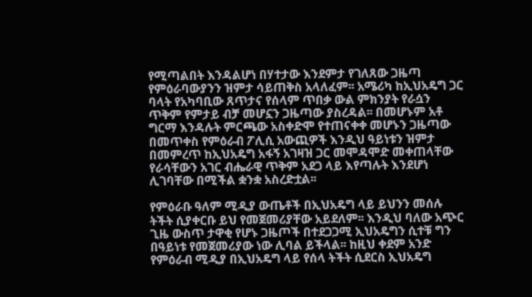የሚጣልበት እንዳልሆነ በሃተታው እንደምታ የገለጸው ጋዜጣ የምዕራባውያንን ዝምታ ሳይጠቅስ አላለፈም፡፡ አሜሪካ ከኢህአዴግ ጋር ባላት የአካባቢው ጸጥታና የሰላም ጥበቃ ውል ምክንያት የራሷን ጥቅም የምታይ ብቻ መሆኗን ጋዜጣው ያስረዳል፡፡ በመሆኑም አቶ ግርማ እንዳሉት ምርጫው አስቀድሞ የተጠናቀቀ መሆኑን ጋዜጣው በመጥቀስ የምዕራብ ፖሊሲ አውጪዎች እንዲህ ዓይነቱን ዝምታ በመምረጥ ከኢህአዴግ አፋኝ አገዛዝ ጋር መሞዳሞድ መቀጠላቸው የራሳቸውን አገር ብሔራዊ ጥቅም አደጋ ላይ እየጣሉት እንደሆነ ሊገባቸው በሚችል ቋንቋ አስረድቷል፡፡

የምዕራቡ ዓለም ሚዲያ ውጤቶች በኢህአዴግ ላይ ይህንን መሰሉ ትችት ሲያቀርቡ ይህ የመጀመሪያቸው አይደለም፡፡ እንዲህ ባለው አጭር ጊዜ ውስጥ ታዋቂ የሆኑ ጋዜጦች በተደጋጋሚ ኢህአዴግን ሲተቹ ግን በዓይነቱ የመጀመሪያው ነው ሊባል ይችላል፡፡ ከዚህ ቀደም አንድ የምዕራብ ሚዲያ በኢህአዴግ ላይ የሰላ ትችት ሲደርስ ኢህአዴግ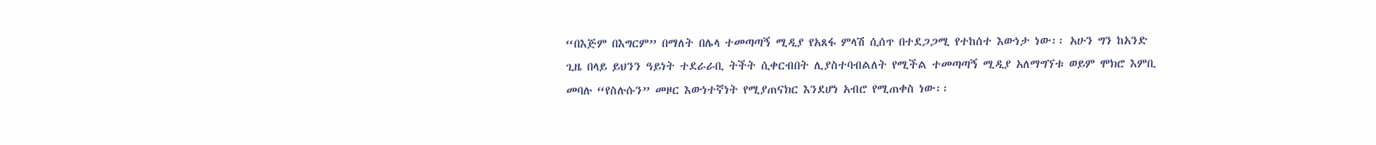“በእጅም በእግርም” በማለት በሌላ ተመጣጣኝ ሚዲያ የአጸፋ ምላሽ ሲሰጥ በተደጋጋሚ የተከሰተ እውነታ ነው፡፡ አሁን ግን ከአንድ ጊዜ በላይ ይህንን ዓይነት ተደራራቢ ትችት ሲቀርብበት ሊያስተባብልለት የሚችል ተመጣጣኝ ሚዲያ አለማግኘቱ ወይም ሞክሮ እምቢ መባሉ “የስሉሱን” መዞር እውነተኛነት የሚያጠናክር እንደሆነ አብሮ የሚጠቀስ ነው፡፡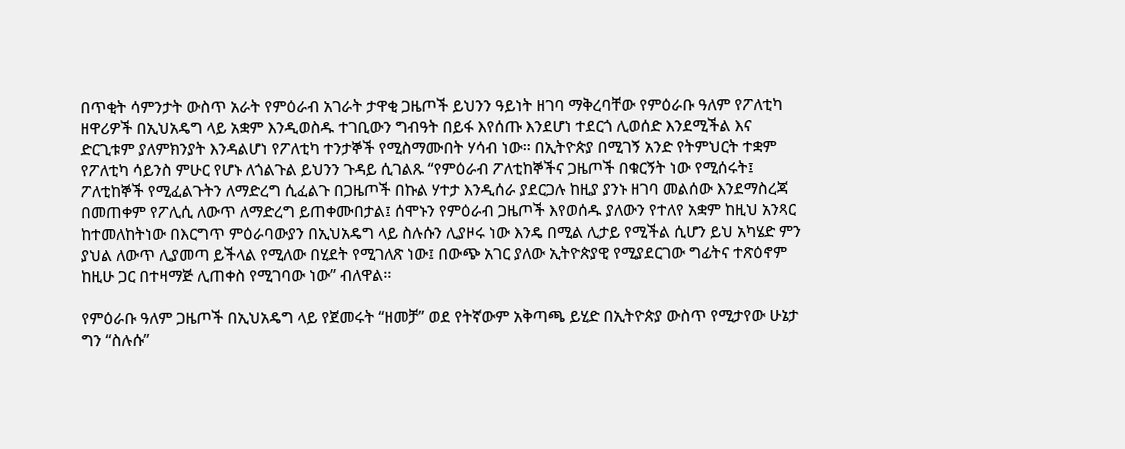በጥቂት ሳምንታት ውስጥ አራት የምዕራብ አገራት ታዋቂ ጋዜጦች ይህንን ዓይነት ዘገባ ማቅረባቸው የምዕራቡ ዓለም የፖለቲካ ዘዋሪዎች በኢህአዴግ ላይ አቋም እንዲወስዱ ተገቢውን ግብዓት በይፋ እየሰጡ እንደሆነ ተደርጎ ሊወሰድ እንደሚችል እና ድርጊቱም ያለምክንያት እንዳልሆነ የፖለቲካ ተንታኞች የሚስማሙበት ሃሳብ ነው፡፡ በኢትዮጵያ በሚገኝ አንድ የትምህርት ተቋም የፖለቲካ ሳይንስ ምሁር የሆኑ ለጎልጉል ይህንን ጉዳይ ሲገልጹ “የምዕራብ ፖለቲከኞችና ጋዜጦች በቁርኝት ነው የሚሰሩት፤ ፖለቲከኞች የሚፈልጉትን ለማድረግ ሲፈልጉ በጋዜጦች በኩል ሃተታ እንዲሰራ ያደርጋሉ ከዚያ ያንኑ ዘገባ መልሰው እንደማስረጃ በመጠቀም የፖሊሲ ለውጥ ለማድረግ ይጠቀሙበታል፤ ሰሞኑን የምዕራብ ጋዜጦች እየወሰዱ ያለውን የተለየ አቋም ከዚህ አንጻር ከተመለከትነው በእርግጥ ምዕራባውያን በኢህአዴግ ላይ ስሉሱን ሊያዞሩ ነው እንዴ በሚል ሊታይ የሚችል ሲሆን ይህ አካሄድ ምን ያህል ለውጥ ሊያመጣ ይችላል የሚለው በሂደት የሚገለጽ ነው፤ በውጭ አገር ያለው ኢትዮጵያዊ የሚያደርገው ግፊትና ተጽዕኖም ከዚሁ ጋር በተዛማጅ ሊጠቀስ የሚገባው ነው” ብለዋል፡፡

የምዕራቡ ዓለም ጋዜጦች በኢህአዴግ ላይ የጀመሩት “ዘመቻ” ወደ የትኛውም አቅጣጫ ይሂድ በኢትዮጵያ ውስጥ የሚታየው ሁኔታ ግን “ስሉሱ”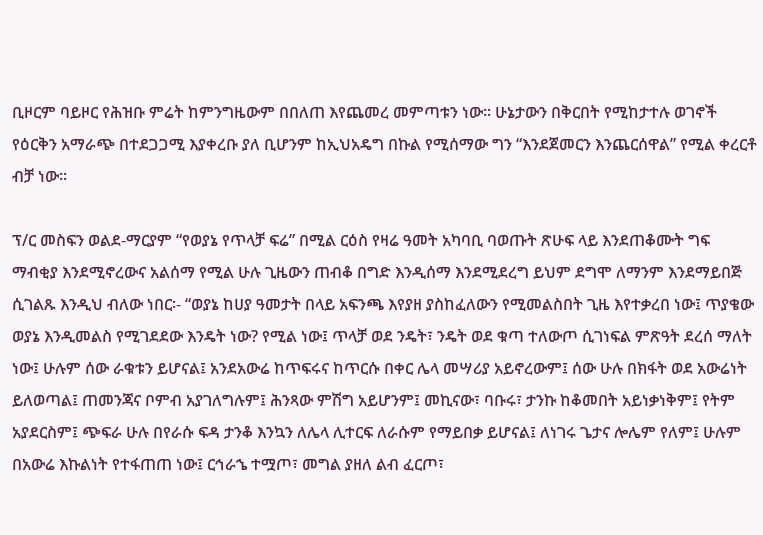ቢዞርም ባይዞር የሕዝቡ ምሬት ከምንግዜውም በበለጠ እየጨመረ መምጣቱን ነው፡፡ ሁኔታውን በቅርበት የሚከታተሉ ወገኖች የዕርቅን አማራጭ በተደጋጋሚ እያቀረቡ ያለ ቢሆንም ከኢህአዴግ በኩል የሚሰማው ግን “እንደጀመርን እንጨርሰዋል” የሚል ቀረርቶ ብቻ ነው፡፡

ፕ/ር መስፍን ወልደ-ማርያም “የወያኔ የጥላቻ ፍሬ” በሚል ርዕስ የዛሬ ዓመት አካባቢ ባወጡት ጽሁፍ ላይ እንደጠቆሙት ግፍ ማብቂያ እንደሚኖረውና አልሰማ የሚል ሁሉ ጊዜውን ጠብቆ በግድ እንዲሰማ እንደሚደረግ ይህም ደግሞ ለማንም እንደማይበጅ ሲገልጹ እንዲህ ብለው ነበር፡- “ወያኔ ከሀያ ዓመታት በላይ አፍንጫ እየያዘ ያስከፈለውን የሚመልስበት ጊዜ እየተቃረበ ነው፤ ጥያቄው ወያኔ እንዲመልስ የሚገደደው እንዴት ነው? የሚል ነው፤ ጥላቻ ወደ ንዴት፣ ንዴት ወደ ቁጣ ተለውጦ ሲገነፍል ምጽዓት ደረሰ ማለት ነው፤ ሁሉም ሰው ራቁቱን ይሆናል፤ አንደአውሬ ከጥፍሩና ከጥርሱ በቀር ሌላ መሣሪያ አይኖረውም፤ ሰው ሁሉ በክፋት ወደ አውሬነት ይለወጣል፤ ጠመንጃና ቦምብ አያገለግሉም፤ ሕንጻው ምሽግ አይሆንም፤ መኪናው፣ ባቡሩ፣ ታንኩ ከቆመበት አይነቃነቅም፤ የትም አያደርስም፤ ጭፍራ ሁሉ በየራሱ ፍዳ ታንቆ እንኳን ለሌላ ሊተርፍ ለራሱም የማይበቃ ይሆናል፤ ለነገሩ ጌታና ሎሌም የለም፤ ሁሉም በአውሬ እኩልነት የተፋጠጠ ነው፤ ርኅራኄ ተሟጦ፣ መግል ያዘለ ልብ ፈርጦ፣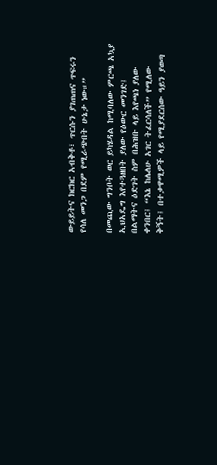ውይይትና ክርክር አብቅቶ፣ ጥርሱን ያገጠጠና ጥፍሩን የሳለ መንጋ በደም የሚራጭበት ሁኔታ ነው።”

በመጪው ግንቦት ወር ይካሄዳል ከሚባለው ምርጫ አኳያ ኢህአዴግ እየተጓዘበት ያለው የዕውር መንገድ፤ በልማትና ዕድገት ስም በሕዝቡ ላይ እየጫነ ያለው ቀንበር፤ “እኔ ከሌለሁ አገር ትፈርሳለች” የሚለው ቅኝት፤ በተቃዋሚዎች ላይ የሚያደርሰው ዓይን ያወጣ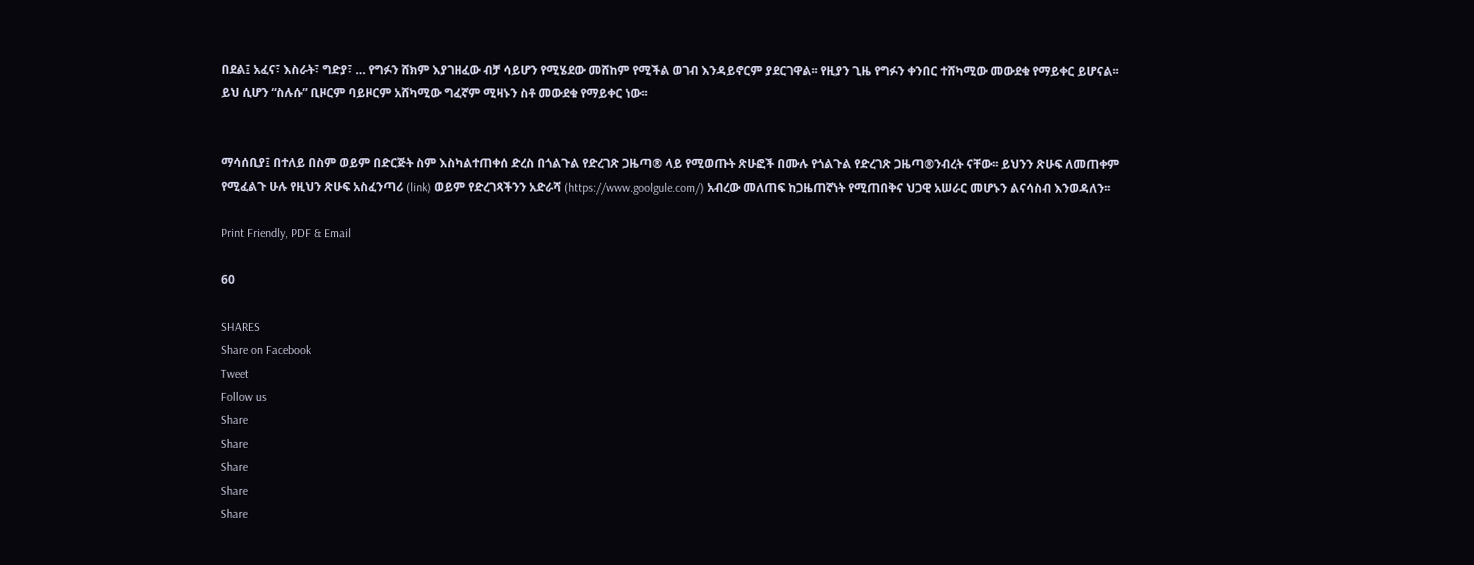በደል፤ አፈና፣ እስራት፣ ግድያ፣ … የግፉን ሸክም እያገዘፈው ብቻ ሳይሆን የሚሄደው መሸከም የሚችል ወገብ እንዳይኖርም ያደርገዋል፡፡ የዚያን ጊዜ የግፉን ቀንበር ተሸካሚው መውደቁ የማይቀር ይሆናል፡፡ ይህ ሲሆን “ስሉሱ” ቢዞርም ባይዞርም አሸካሚው ግፈኛም ሚዛኑን ስቶ መውደቁ የማይቀር ነው፡፡


ማሳሰቢያ፤ በተለይ በስም ወይም በድርጅት ስም እስካልተጠቀሰ ድረስ በጎልጉል የድረገጽ ጋዜጣ® ላይ የሚወጡት ጽሁፎች በሙሉ የጎልጉል የድረገጽ ጋዜጣ®ንብረት ናቸው፡፡ ይህንን ጽሁፍ ለመጠቀም የሚፈልጉ ሁሉ የዚህን ጽሁፍ አስፈንጣሪ (link) ወይም የድረገጻችንን አድራሻ (https://www.goolgule.com/) አብረው መለጠፍ ከጋዜጠኛነት የሚጠበቅና ህጋዊ አሠራር መሆኑን ልናሳስብ እንወዳለን፡፡

Print Friendly, PDF & Email

60

SHARES
Share on Facebook
Tweet
Follow us
Share
Share
Share
Share
Share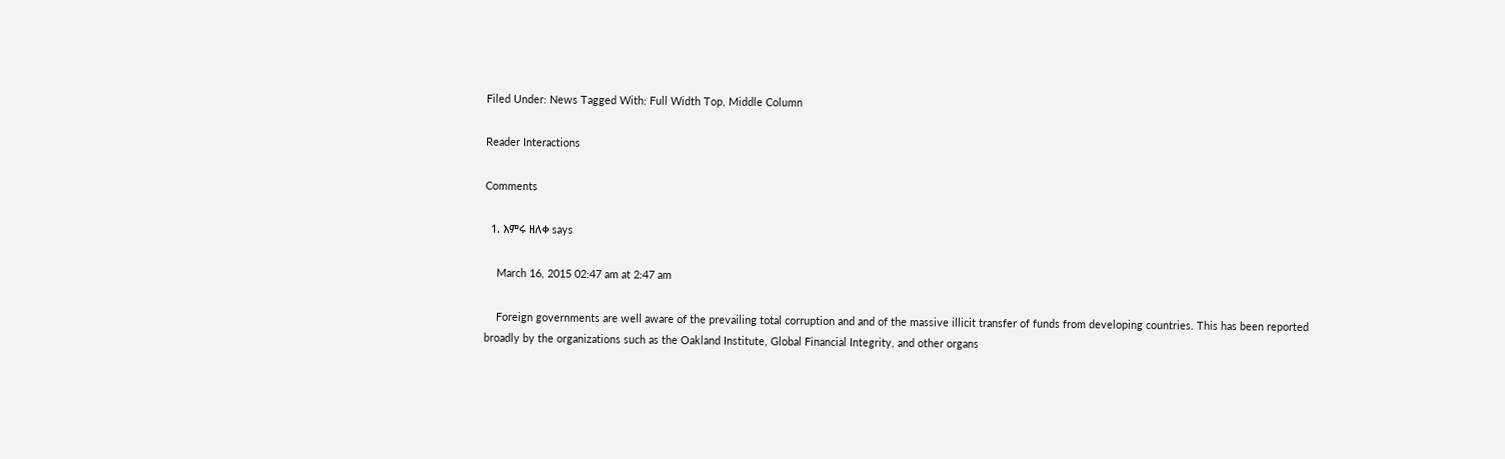Filed Under: News Tagged With: Full Width Top, Middle Column

Reader Interactions

Comments

  1. እምሩ ዘለቀ says

    March 16, 2015 02:47 am at 2:47 am

    Foreign governments are well aware of the prevailing total corruption and and of the massive illicit transfer of funds from developing countries. This has been reported broadly by the organizations such as the Oakland Institute, Global Financial Integrity, and other organs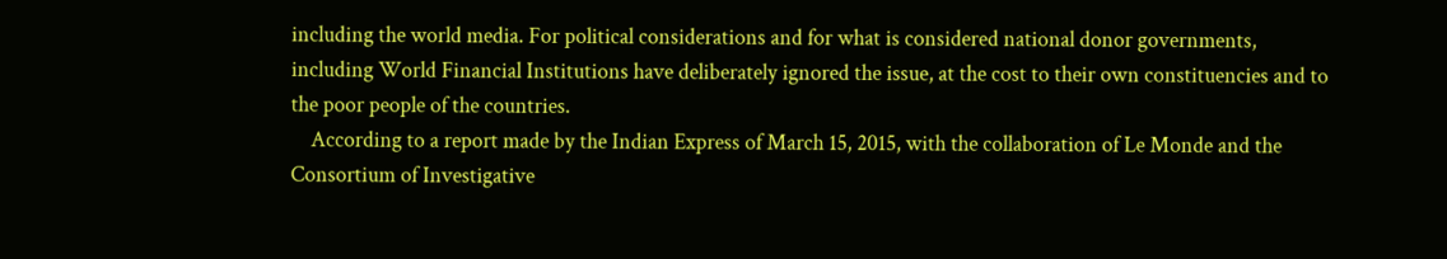including the world media. For political considerations and for what is considered national donor governments, including World Financial Institutions have deliberately ignored the issue, at the cost to their own constituencies and to the poor people of the countries.
    According to a report made by the Indian Express of March 15, 2015, with the collaboration of Le Monde and the Consortium of Investigative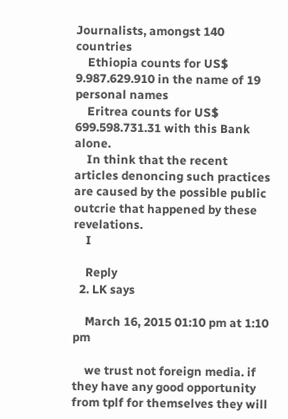Journalists, amongst 140 countries
    Ethiopia counts for US$ 9.987.629.910 in the name of 19 personal names
    Eritrea counts for US$ 699.598.731.31 with this Bank alone.
    In think that the recent articles denoncing such practices are caused by the possible public outcrie that happened by these revelations.
    I

    Reply
  2. LK says

    March 16, 2015 01:10 pm at 1:10 pm

    we trust not foreign media. if they have any good opportunity from tplf for themselves they will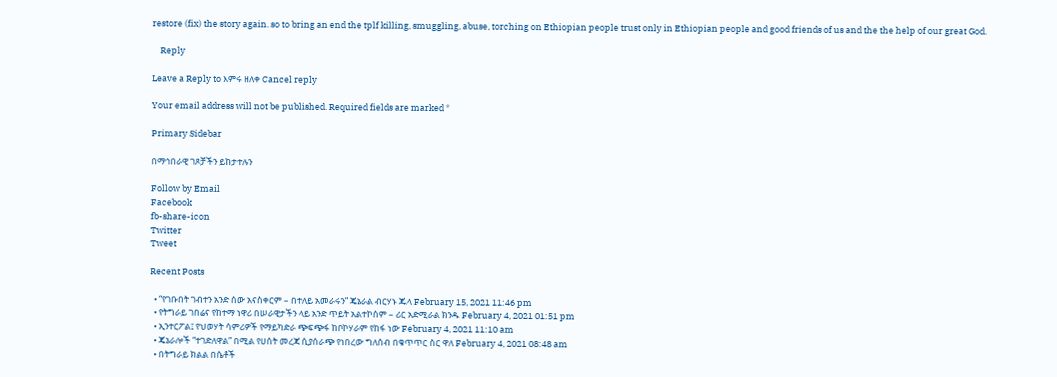restore (fix) the story again. so to bring an end the tplf killing, smuggling, abuse, torching on Ethiopian people trust only in Ethiopian people and good friends of us and the the help of our great God.

    Reply

Leave a Reply to እምሩ ዘለቀ Cancel reply

Your email address will not be published. Required fields are marked *

Primary Sidebar

በማኅበራዊ ገጾቻችን ይከታተሉን

Follow by Email
Facebook
fb-share-icon
Twitter
Tweet

Recent Posts

  • “የገቡበት ገብተን አንድ ሰው አናስቀርም – በተለይ አመራሩን” ጄኔራል ብርሃኑ ጁላ February 15, 2021 11:46 pm
  • የትግራይ ገበሬና የከተማ ነዋሪ በሠራዊታችን ላይ አንድ ጥይት አልተኮሰም – ሪር አድሚራል ክንዱ February 4, 2021 01:51 pm
  • ኢንተርፖል፤ የህወሃት ሳምሪዎች የማይካድራ ጭፍጭፋ ከቦኮሃራም የከፋ ነው February 4, 2021 11:10 am
  • ጄኔራሎች “ተገድለዋል” በሚል የሀሰት መረጃ ሲያሰራጭ የነበረው ግለሰብ በቁጥጥር ስር ዋለ February 4, 2021 08:48 am
  • በትግራይ ክልል በሴቶች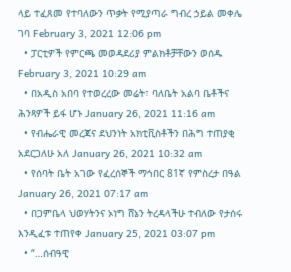ላይ ተፈጸመ የተባለውን ጥቃት የሚያጣራ ግብረ ኃይል መቀሌ ገባ February 3, 2021 12:06 pm
  • ፓርቲዎች የምርጫ መወዳደሪያ ምልክቶቻቸውን ወሰዱ February 3, 2021 10:29 am
  • በአዲስ አበባ የተወረረው መሬት፣ ባለቤት አልባ ቤቶችና ሕንጻዎች ይፋ ሆኑ January 26, 2021 11:16 am
  • የብሔራዊ መረጃና ደህንነት አክቲቪስቶችን በሕግ ተጠያቂ አደርጋለሁ አለ January 26, 2021 10:32 am
  • የሰባት ቤት አገው የፈረሰኞች ማኅበር 81ኛ የምስረታ በዓል January 26, 2021 07:17 am
  • በጋምቤላ ህወሃትንና ኦነግ ሸኔን ትረዳላችሁ ተብለው የታሰሩ እንዲፈቱ ተጠየቀ January 25, 2021 03:07 pm
  • “…ሰብዓዊ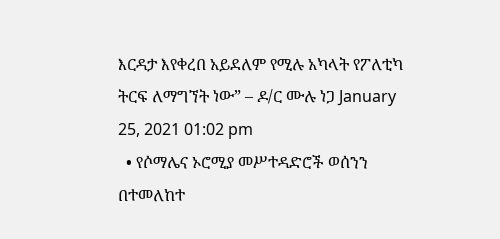እርዳታ እየቀረበ አይደለም የሚሉ አካላት የፖለቲካ ትርፍ ለማግኘት ነው” – ዶ/ር ሙሉ ነጋ January 25, 2021 01:02 pm
  • የሶማሌና ኦሮሚያ መሥተዳድሮች ወሰንን በተመለከተ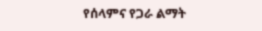የሰላምና የጋራ ልማት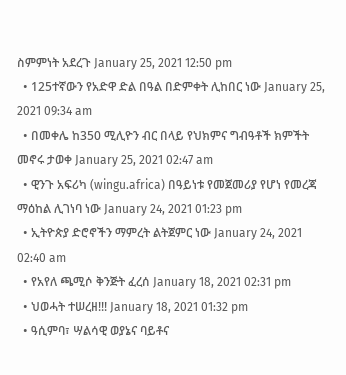ስምምነት አደረጉ January 25, 2021 12:50 pm
  • 125ተኛውን የአድዋ ድል በዓል በድምቀት ሊከበር ነው January 25, 2021 09:34 am
  • በመቀሌ ከ350 ሚሊዮን ብር በላይ የህክምና ግብዓቶች ክምችት መኖሩ ታወቀ January 25, 2021 02:47 am
  • ዊንጉ አፍሪካ (wingu.africa) በዓይነቱ የመጀመሪያ የሆነ የመረጃ ማዕከል ሊገነባ ነው January 24, 2021 01:23 pm
  • ኢትዮጵያ ድሮኖችን ማምረት ልትጀምር ነው January 24, 2021 02:40 am
  • የአየለ ጫሚሶ ቅንጅት ፈረሰ January 18, 2021 02:31 pm
  • ህወሓት ተሠረዘ!!! January 18, 2021 01:32 pm
  • ዓሲምባ፣ ሣልሳዊ ወያኔና ባይቶና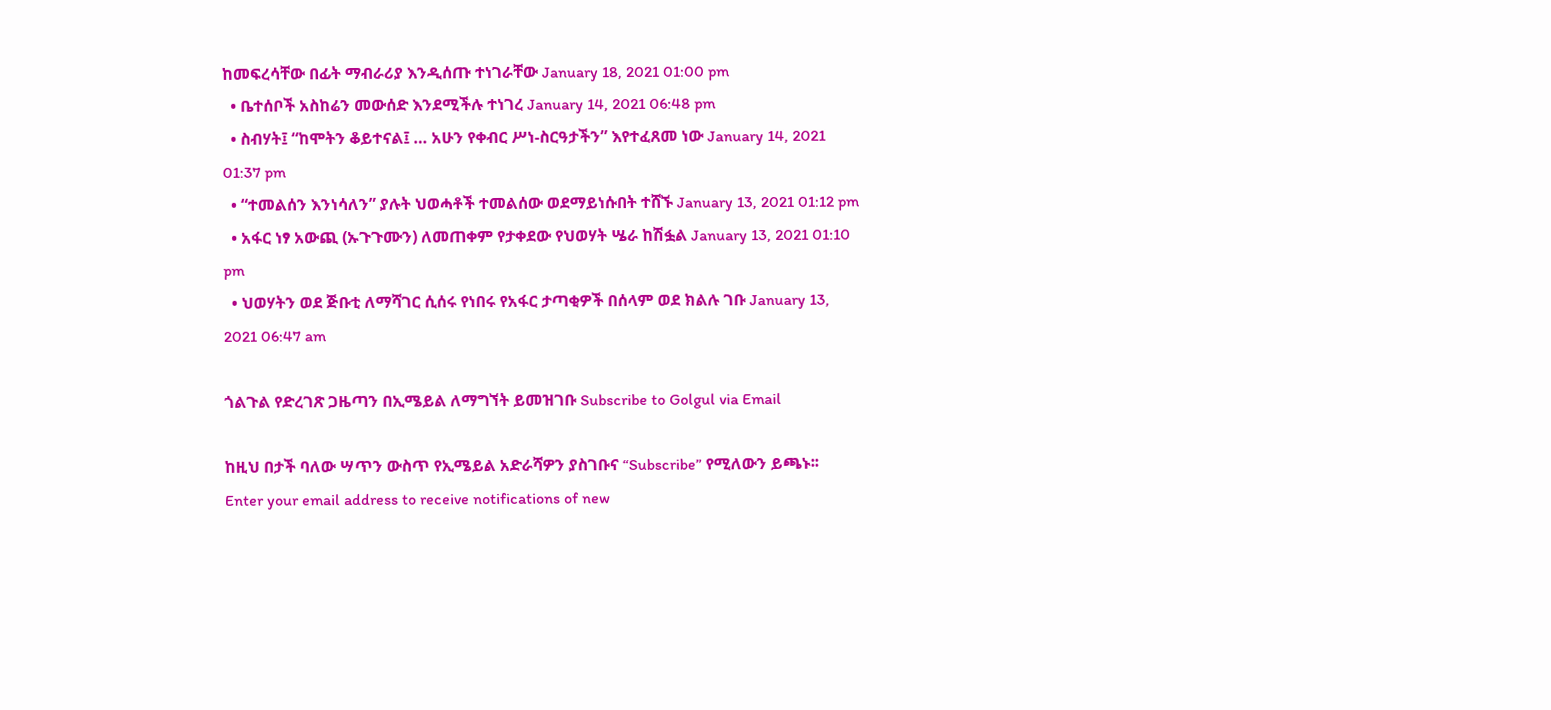ከመፍረሳቸው በፊት ማብራሪያ እንዲሰጡ ተነገራቸው January 18, 2021 01:00 pm
  • ቤተሰቦች አስከሬን መውሰድ እንደሚችሉ ተነገረ January 14, 2021 06:48 pm
  • ስብሃት፤ “ከሞትን ቆይተናል፤ … አሁን የቀብር ሥነ-ስርዓታችን” እየተፈጸመ ነው January 14, 2021 01:37 pm
  • “ተመልሰን እንነሳለን” ያሉት ህወሓቶች ተመልሰው ወደማይነሱበት ተሸኙ January 13, 2021 01:12 pm
  • አፋር ነፃ አውጪ (ኡጉጉሙን) ለመጠቀም የታቀደው የህወሃት ሤራ ከሽፏል January 13, 2021 01:10 pm
  • ህወሃትን ወደ ጅቡቲ ለማሻገር ሲሰሩ የነበሩ የአፋር ታጣቂዎች በሰላም ወደ ክልሉ ገቡ January 13, 2021 06:47 am

ጎልጉል የድረገጽ ጋዜጣን በኢሜይል ለማግኘት ይመዝገቡ Subscribe to Golgul via Email

ከዚህ በታች ባለው ሣጥን ውስጥ የኢሜይል አድራሻዎን ያስገቡና “Subscribe” የሚለውን ይጫኑ፡፡
Enter your email address to receive notifications of new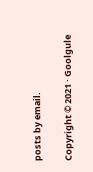posts by email.

Copyright © 2021 · Goolgule